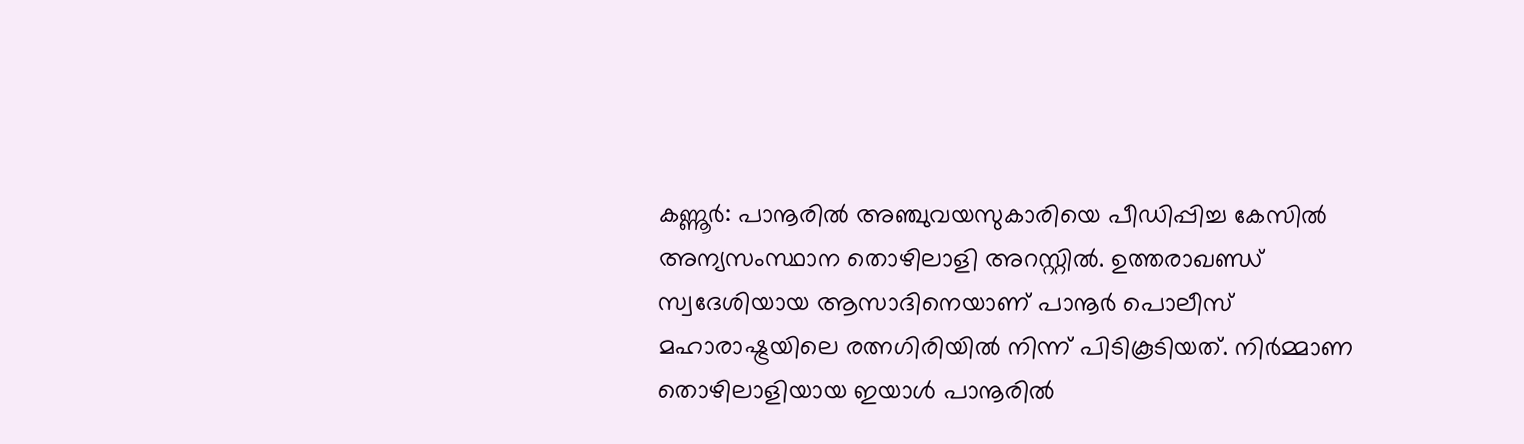കണ്ണൂർ: പാനൂരിൽ അഞ്ചുവയസുകാരിയെ പീഡിപ്പിച്ച കേസിൽ അന്യസംസ്ഥാന തൊഴിലാളി അറസ്റ്റിൽ. ഉത്തരാഖണ്ഡ് സ്വദേശിയായ ആസാദിനെയാണ് പാനൂർ പൊലീസ് മഹാരാഷ്ട്രയിലെ രത്നഗിരിയിൽ നിന്ന് പിടികൂടിയത്. നിർമ്മാണ തൊഴിലാളിയായ ഇയാൾ പാനൂരിൽ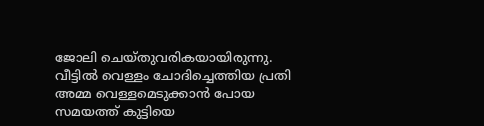ജോലി ചെയ്തുവരികയായിരുന്നു.
വീട്ടിൽ വെള്ളം ചോദിച്ചെത്തിയ പ്രതി അമ്മ വെള്ളമെടുക്കാൻ പോയ സമയത്ത് കുട്ടിയെ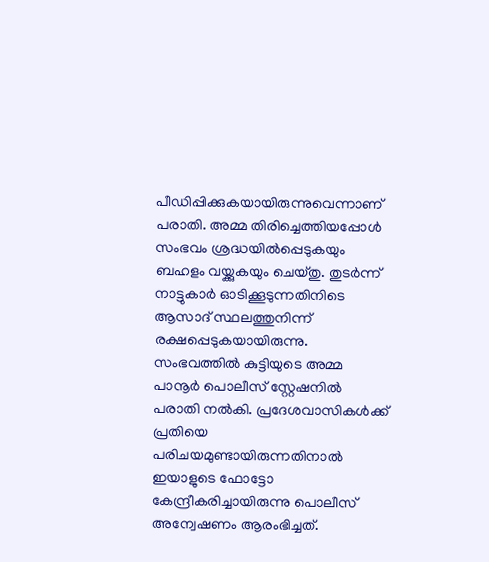പീഡിപ്പിക്കുകയായിരുന്നുവെന്നാണ് പരാതി. അമ്മ തിരിച്ചെത്തിയപ്പോൾ സംഭവം ശ്രദ്ധയിൽപ്പെടുകയും ബഹളം വയ്ക്കുകയും ചെയ്തു. തുടർന്ന് നാട്ടുകാർ ഓടിക്കൂടുന്നതിനിടെ ആസാദ് സ്ഥലത്തുനിന്ന് രക്ഷപ്പെടുകയായിരുന്നു.
സംഭവത്തിൽ കുട്ടിയുടെ അമ്മ പാനൂർ പൊലീസ് സ്റ്റേഷനിൽ പരാതി നൽകി. പ്രദേശവാസികൾക്ക് പ്രതിയെ പരിചയമുണ്ടായിരുന്നതിനാൽ ഇയാളുടെ ഫോട്ടോ കേന്ദ്രീകരിച്ചായിരുന്നു പൊലീസ് അന്വേഷണം ആരംഭിച്ചത്.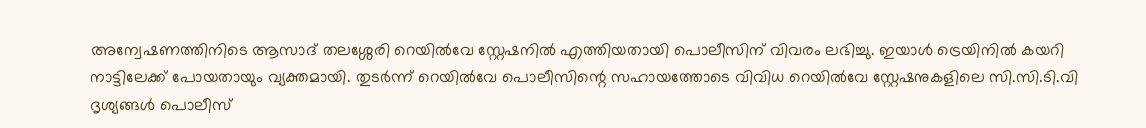അന്വേഷണത്തിനിടെ ആസാദ് തലശ്ശേരി റെയിൽവേ സ്റ്റേഷനിൽ എത്തിയതായി പൊലീസിന് വിവരം ലഭിച്ചു. ഇയാൾ ട്രെയിനിൽ കയറി നാട്ടിലേക്ക് പോയതായും വ്യക്തമായി. തുടർന്ന് റെയിൽവേ പൊലീസിന്റെ സഹായത്തോടെ വിവിധ റെയിൽവേ സ്റ്റേഷനുകളിലെ സി.സി.ടി.വി ദൃശ്യങ്ങൾ പൊലീസ്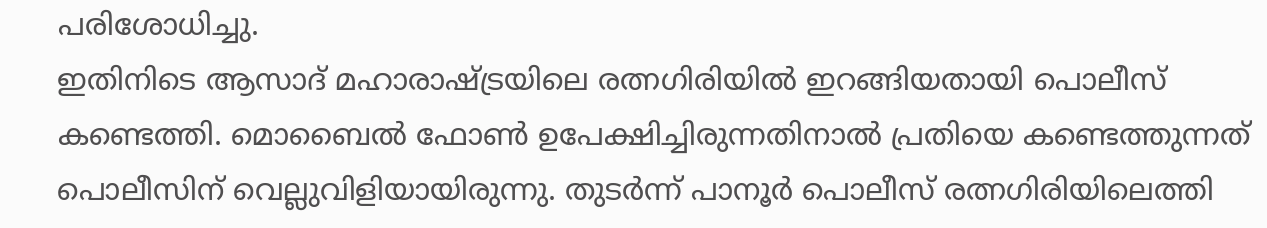പരിശോധിച്ചു.
ഇതിനിടെ ആസാദ് മഹാരാഷ്ട്രയിലെ രത്നഗിരിയിൽ ഇറങ്ങിയതായി പൊലീസ് കണ്ടെത്തി. മൊബൈൽ ഫോൺ ഉപേക്ഷിച്ചിരുന്നതിനാൽ പ്രതിയെ കണ്ടെത്തുന്നത് പൊലീസിന് വെല്ലുവിളിയായിരുന്നു. തുടർന്ന് പാനൂർ പൊലീസ് രത്നഗിരിയിലെത്തി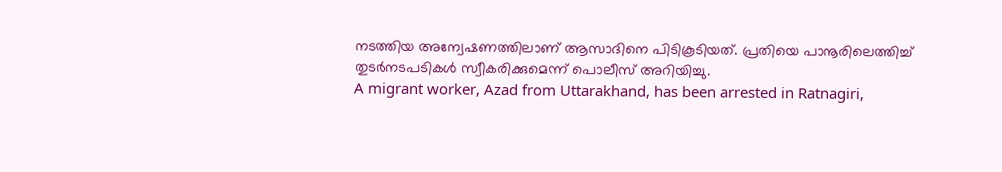നടത്തിയ അന്വേഷണത്തിലാണ് ആസാദിനെ പിടികൂടിയത്. പ്രതിയെ പാനൂരിലെത്തിച്ച് തുടർനടപടികൾ സ്വീകരിക്കുമെന്ന് പൊലീസ് അറിയിച്ചു.
A migrant worker, Azad from Uttarakhand, has been arrested in Ratnagiri,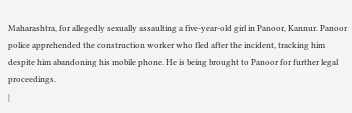Maharashtra, for allegedly sexually assaulting a five-year-old girl in Panoor, Kannur. Panoor police apprehended the construction worker who fled after the incident, tracking him despite him abandoning his mobile phone. He is being brought to Panoor for further legal proceedings.
|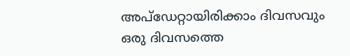അപ്ഡേറ്റായിരിക്കാം ദിവസവും
ഒരു ദിവസത്തെ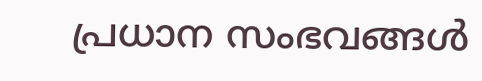പ്രധാന സംഭവങ്ങൾ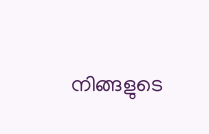നിങ്ങളുടെ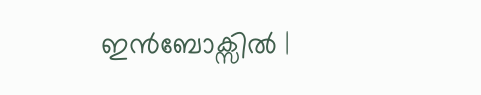ഇൻബോക്സിൽ |